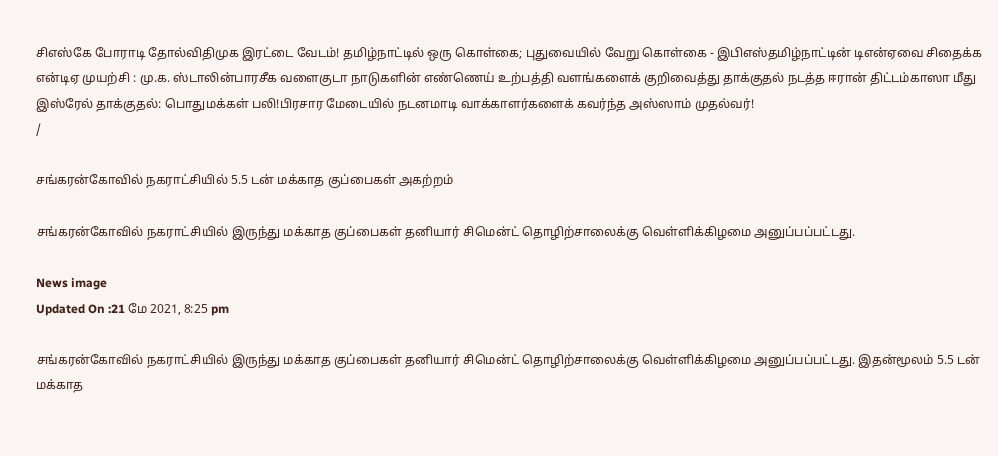சிஎஸ்கே போராடி தோல்விதிமுக இரட்டை வேடம்! தமிழ்நாட்டில் ஒரு கொள்கை; புதுவையில் வேறு கொள்கை - இபிஎஸ்தமிழ்நாட்டின் டிஎன்ஏவை சிதைக்க என்டிஏ முயற்சி : மு.க. ஸ்டாலின்பாரசீக வளைகுடா நாடுகளின் எண்ணெய் உற்பத்தி வளங்களைக் குறிவைத்து தாக்குதல் நடத்த ஈரான் திட்டம்காஸா மீது இஸ்ரேல் தாக்குதல்: பொதுமக்கள் பலி!பிரசார மேடையில் நடனமாடி வாக்காளர்களைக் கவர்ந்த அஸ்ஸாம் முதல்வர்!
/

சங்கரன்கோவில் நகராட்சியில் 5.5 டன் மக்காத குப்பைகள் அகற்றம்

சங்கரன்கோவில் நகராட்சியில் இருந்து மக்காத குப்பைகள் தனியார் சிமென்ட் தொழிற்சாலைக்கு வெள்ளிக்கிழமை அனுப்பப்பட்டது.

News image
Updated On :21 மே 2021, 8:25 pm

சங்கரன்கோவில் நகராட்சியில் இருந்து மக்காத குப்பைகள் தனியார் சிமென்ட் தொழிற்சாலைக்கு வெள்ளிக்கிழமை அனுப்பப்பட்டது. இதன்மூலம் 5.5 டன் மக்காத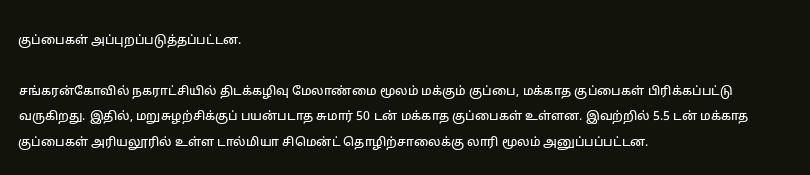குப்பைகள் அப்புறப்படுத்தப்பட்டன.

சங்கரன்கோவில் நகராட்சியில் திடக்கழிவு மேலாண்மை மூலம் மக்கும் குப்பை, மக்காத குப்பைகள் பிரிக்கப்பட்டு வருகிறது. இதில், மறுசுழற்சிக்குப் பயன்படாத சுமார் 50 டன் மக்காத குப்பைகள் உள்ளன. இவற்றில் 5.5 டன் மக்காத குப்பைகள் அரியலூரில் உள்ள டால்மியா சிமென்ட் தொழிற்சாலைக்கு லாரி மூலம் அனுப்பப்பட்டன.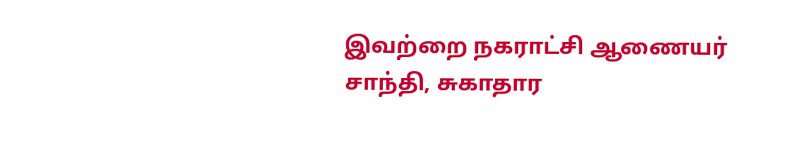இவற்றை நகராட்சி ஆணையர் சாந்தி, சுகாதார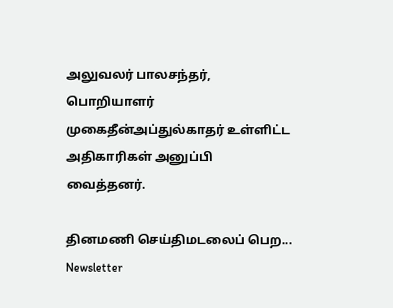அலுவலர் பாலசந்தர், பொறியாளர் முகைதீன்அப்துல்காதர் உள்ளிட்ட அதிகாரிகள் அனுப்பி வைத்தனர்.

தினமணி செய்திமடலைப் பெற... Newsletter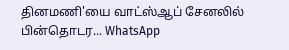தினமணி'யை வாட்ஸ்ஆப் சேனலில் பின்தொடர... WhatsApp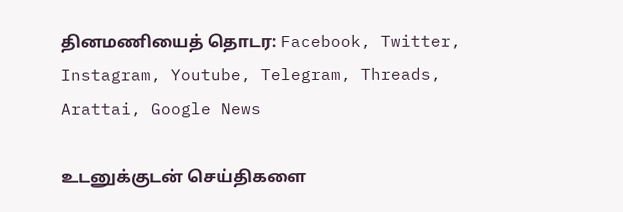தினமணியைத் தொடர: Facebook, Twitter, Instagram, Youtube, Telegram, Threads, Arattai, Google News

உடனுக்குடன் செய்திகளை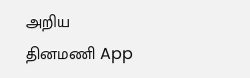அறிய தினமணி App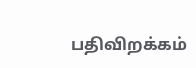பதிவிறக்கம்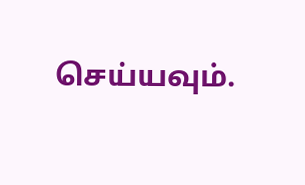செய்யவும்.